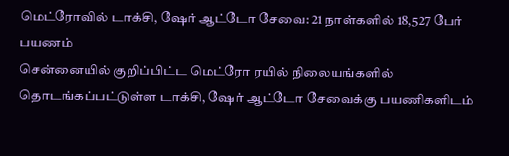மெட்ரோவில் டாக்சி, ஷேர் ஆட்டோ சேவை: 21 நாள்களில் 18,527 பேர் பயணம்
சென்னையில் குறிப்பிட்ட மெட்ரோ ரயில் நிலையங்களில் தொடங்கப்பட்டுள்ள டாக்சி, ஷேர் ஆட்டோ சேவைக்கு பயணிகளிடம்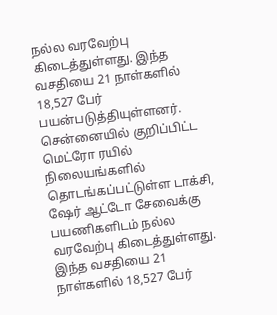நல்ல வரவேற்பு கிடைத்துள்ளது. இந்த வசதியை 21 நாள்களில் 18,527 பேர் பயன்படுத்தியுள்ளனர்.
சென்னையில் குறிப்பிட்ட மெட்ரோ ரயில் நிலையங்களில் தொடங்கப்பட்டுள்ள டாக்சி, ஷேர் ஆட்டோ சேவைக்கு பயணிகளிடம் நல்ல வரவேற்பு கிடைத்துள்ளது. இந்த வசதியை 21 நாள்களில் 18,527 பேர்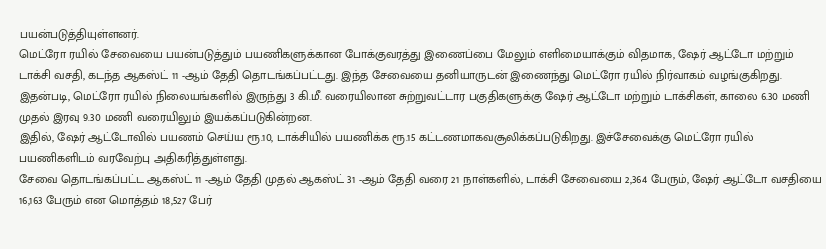பயன்படுத்தியுள்ளனர்.
மெட்ரோ ரயில் சேவையை பயன்படுத்தும் பயணிகளுக்கான போக்குவரத்து இணைப்பை மேலும் எளிமையாக்கும் விதமாக, ஷேர் ஆட்டோ மற்றும் டாக்சி வசதி, கடந்த ஆகஸ்ட் 11 -ஆம் தேதி தொடங்கப்பட்டது. இந்த சேவையை தனியாருடன் இணைந்து மெட்ரோ ரயில் நிர்வாகம் வழங்குகிறது.
இதன்படி, மெட்ரோ ரயில் நிலையங்களில் இருந்து 3 கி.மீ. வரையிலான சுற்றுவட்டார பகுதிகளுக்கு ஷேர் ஆட்டோ மற்றும் டாக்சிகள், காலை 6.30 மணி முதல் இரவு 9.30 மணி வரையிலும் இயக்கப்படுகின்றன.
இதில், ஷேர் ஆட்டோவில் பயணம் செய்ய ரூ.10, டாக்சியில் பயணிக்க ரூ.15 கட்டணமாகவசூலிக்கப்படுகிறது. இச்சேவைக்கு மெட்ரோ ரயில் பயணிகளிடம் வரவேற்பு அதிகரித்துள்ளது.
சேவை தொடங்கப்பட்ட ஆகஸ்ட் 11 -ஆம் தேதி முதல் ஆகஸ்ட் 31 -ஆம் தேதி வரை 21 நாள்களில், டாக்சி சேவையை 2,364 பேரும், ஷேர் ஆட்டோ வசதியை 16,163 பேரும் என மொத்தம் 18,527 பேர்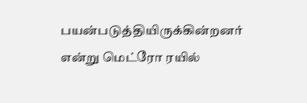பயன்படுத்தியிருக்கின்றனர் என்று மெட்ரோ ரயில்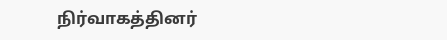நிர்வாகத்தினர்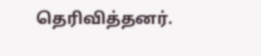தெரிவித்தனர்.